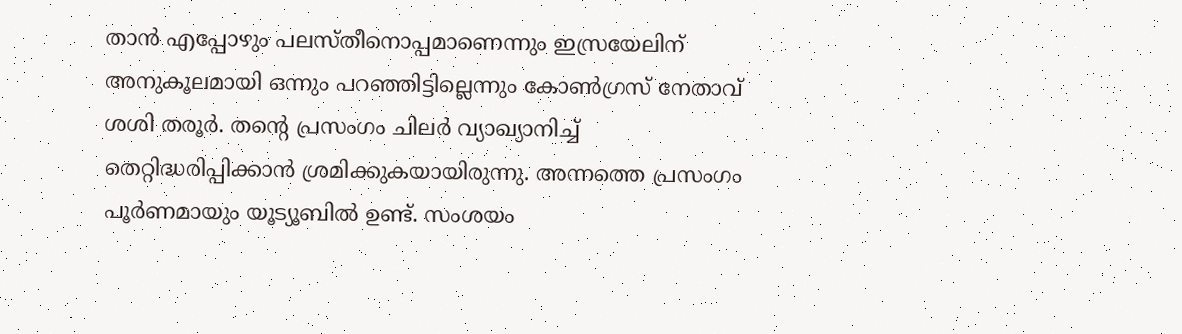താൻ എപ്പോഴും പലസ്തീനൊപ്പമാണെന്നും ഇസ്രയേലിന് അനുകൂലമായി ഒന്നും പറഞ്ഞിട്ടില്ലെന്നും കോൺഗ്രസ് നേതാവ് ശശി തരൂർ. തന്റെ പ്രസംഗം ചിലർ വ്യാഖ്യാനിച്ച് തെറ്റിദ്ധരിപ്പിക്കാൻ ശ്രമിക്കുകയായിരുന്നു. അന്നത്തെ പ്രസംഗം പൂർണമായും യൂട്യൂബിൽ ഉണ്ട്. സംശയം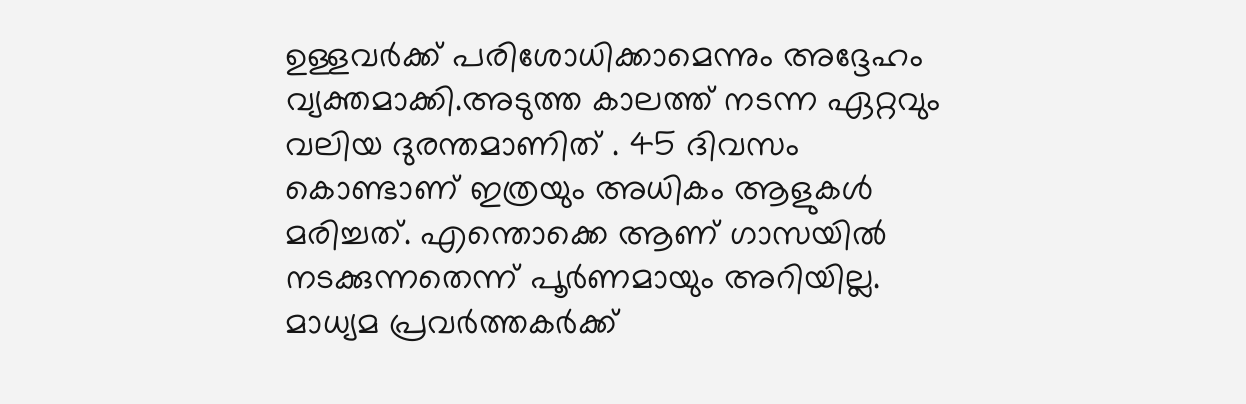ഉള്ളവർക്ക് പരിശോധിക്കാമെന്നും അദ്ദേഹം വ്യക്തമാക്കി.അടുത്ത കാലത്ത് നടന്ന ഏറ്റവും വലിയ ദുരന്തമാണിത് . 45 ദിവസം കൊണ്ടാണ് ഇത്രയും അധികം ആളുകൾ മരിച്ചത്. എന്തൊക്കെ ആണ് ഗാസയിൽ നടക്കുന്നതെന്ന് പൂർണമായും അറിയില്ല. മാധ്യമ പ്രവർത്തകർക്ക്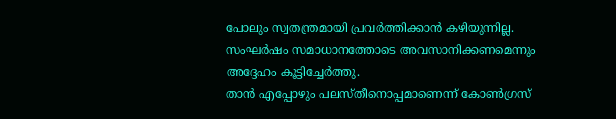പോലും സ്വതന്ത്രമായി പ്രവർത്തിക്കാൻ കഴിയുന്നില്ല. സംഘർഷം സമാധാനത്തോടെ അവസാനിക്കണമെന്നും അദ്ദേഹം കൂട്ടിച്ചേർത്തു.
താൻ എപ്പോഴും പലസ്തീനൊപ്പമാണെന്ന് കോൺഗ്രസ്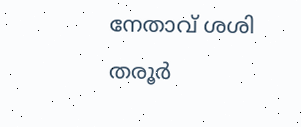നേതാവ് ശശി തരൂർ